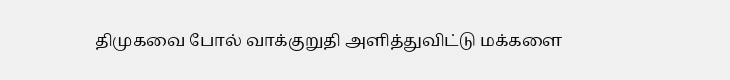திமுகவை போல் வாக்குறுதி அளித்துவிட்டு மக்களை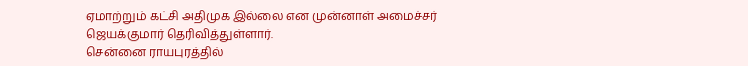ஏமாற்றும் கட்சி அதிமுக இல்லை என முன்னாள் அமைச்சர் ஜெயக்குமார் தெரிவித்துள்ளார்.
சென்னை ராயபுரத்தில்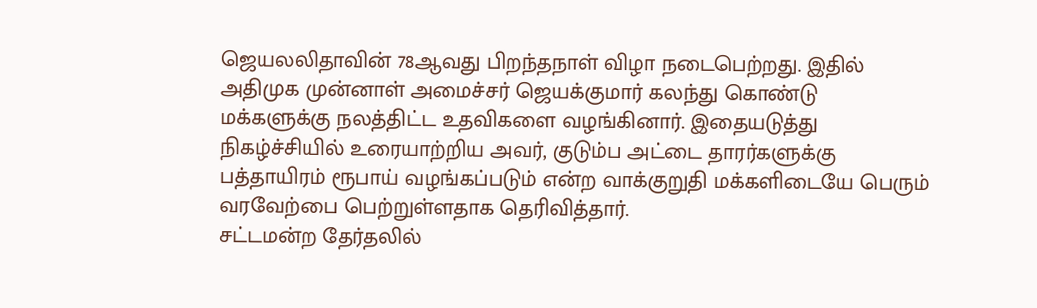ஜெயலலிதாவின் 78ஆவது பிறந்தநாள் விழா நடைபெற்றது. இதில் அதிமுக முன்னாள் அமைச்சர் ஜெயக்குமார் கலந்து கொண்டு மக்களுக்கு நலத்திட்ட உதவிகளை வழங்கினார். இதையடுத்து நிகழ்ச்சியில் உரையாற்றிய அவர், குடும்ப அட்டை தாரர்களுக்கு பத்தாயிரம் ரூபாய் வழங்கப்படும் என்ற வாக்குறுதி மக்களிடையே பெரும் வரவேற்பை பெற்றுள்ளதாக தெரிவித்தார்.
சட்டமன்ற தேர்தலில்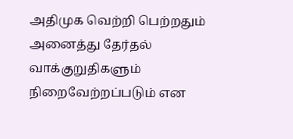அதிமுக வெற்றி பெற்றதும் அனைத்து தேர்தல் வாக்குறுதிகளும் நிறைவேற்றப்படும் என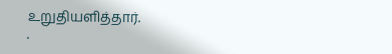உறுதியளித்தார்.
.